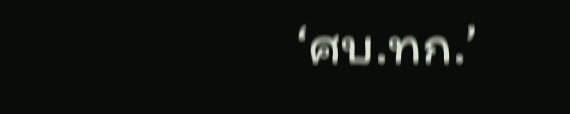‘ศบ.ทก.’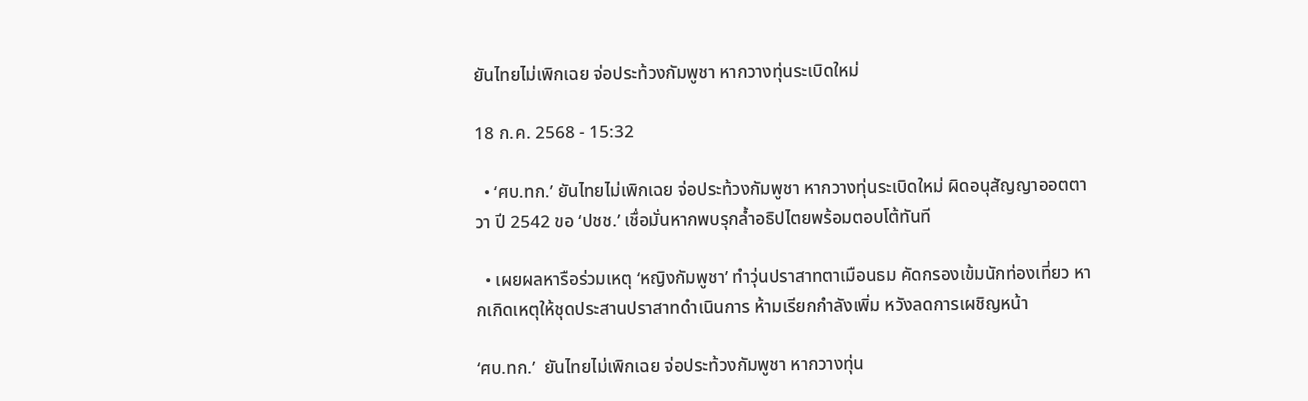ยันไทยไม่เพิกเฉย จ่อประท้วงกัมพูชา หากวางทุ่นระเบิดใหม่

18 ก.ค. 2568 - 15:32

  • ‘ศบ.ทก.’ ยันไทยไม่เพิกเฉย จ่อประท้วงกัมพูชา หากวางทุ่นระเบิดใหม่ ผิดอนุสัญญาออตตาวา ปี 2542 ขอ ‘ปชช.’ เชื่อมั่นหากพบรุกล้ำอธิปไตยพร้อมตอบโต้ทันที

  • เผยผลหารือร่วมเหตุ ‘หญิงกัมพูชา’ ทำวุ่นปราสาทตาเมือนธม คัดกรองเข้มนักท่องเที่ยว หากเกิดเหตุให้ชุดประสานปราสาทดำเนินการ ห้ามเรียกกำลังเพิ่ม หวังลดการเผชิญหน้า

‘ศบ.ทก.’  ยันไทยไม่เพิกเฉย จ่อประท้วงกัมพูชา หากวางทุ่น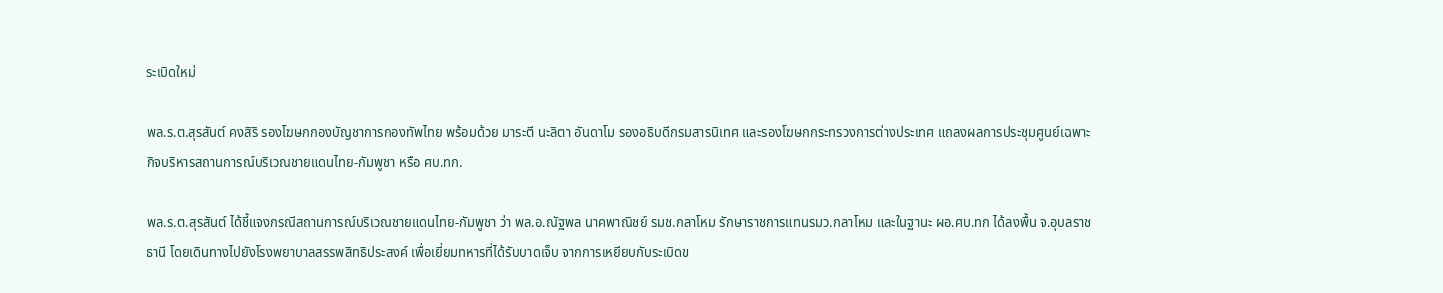ระเบิดใหม่

พล.ร.ต.สุรสันต์ คงสิริ รองโฆษกกองบัญชาการกองทัพไทย พร้อมด้วย มาระตี นะลิตา อันดาโม รองอธิบดีกรมสารนิเทศ และรองโฆษกกระทรวงการต่างประเทศ แถลงผลการประชุมศูนย์เฉพาะกิจบริหารสถานการณ์บริเวณชายแดนไทย-กัมพูชา หรือ ศบ.ทก.

พล.ร.ต.สุรสันต์ ได้ชี้แจงกรณีสถานการณ์บริเวณชายแดนไทย-กัมพูชา ว่า พล.อ.ณัฐพล นาคพาณิชย์ รมช.กลาโหม รักษาราชการแทนรมว.กลาโหม และในฐานะ ผอ.ศบ.ทก ได้ลงพื้น จ.อุบลราชธานี โดยเดินทางไปยังโรงพยาบาลสรรพสิทธิประสงค์ เพื่อเยี่ยมทหารที่ได้รับบาดเจ็บ จากการเหยียบกับระเบิดข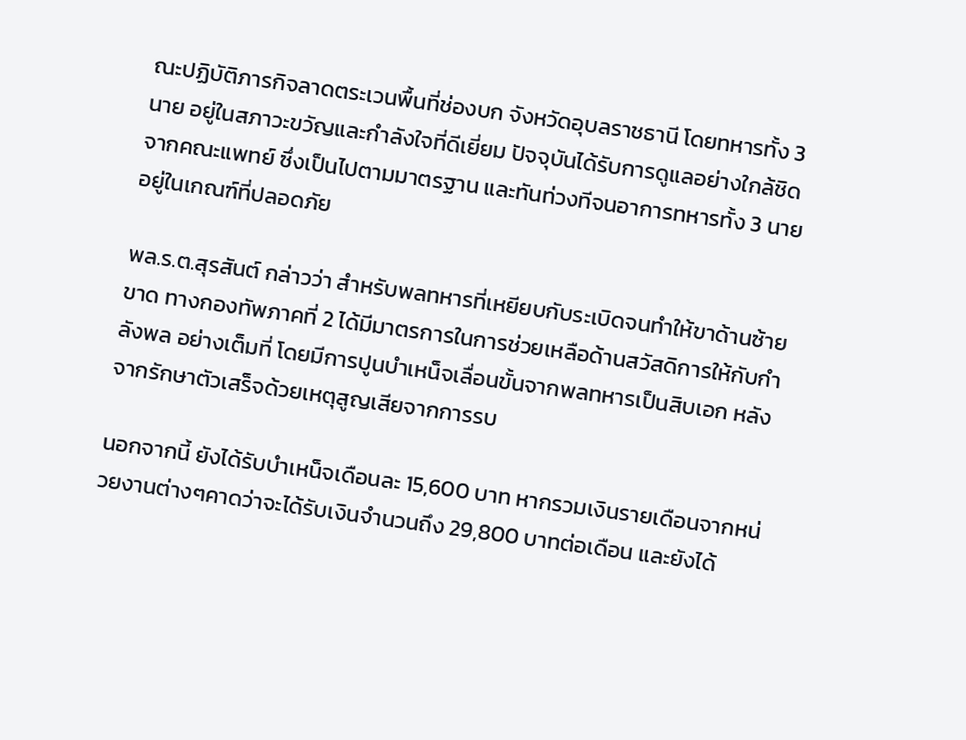ณะปฏิบัติภารกิจลาดตระเวนพื้นที่ช่องบก จังหวัดอุบลราชธานี โดยทหารทั้ง 3 นาย อยู่ในสภาวะขวัญและกำลังใจที่ดีเยี่ยม ปัจจุบันได้รับการดูแลอย่างใกล้ชิดจากคณะแพทย์ ซึ่งเป็นไปตามมาตรฐาน และทันท่วงทีจนอาการทหารทั้ง 3 นายอยู่ในเกณฑ์ที่ปลอดภัย

พล.ร.ต.สุรสันต์ กล่าวว่า สำหรับพลทหารที่เหยียบกับระเบิดจนทำให้ขาด้านซ้ายขาด ทางกองทัพภาคที่ 2 ได้มีมาตรการในการช่วยเหลือด้านสวัสดิการให้กับกำลังพล อย่างเต็มที่ โดยมีการปูนบำเหน็จเลื่อนขั้นจากพลทหารเป็นสิบเอก หลังจากรักษาตัวเสร็จด้วยเหตุสูญเสียจากการรบ

นอกจากนี้ ยังได้รับบำเหน็จเดือนละ 15,600 บาท หากรวมเงินรายเดือนจากหน่วยงานต่างๆคาดว่าจะได้รับเงินจำนวนถึง 29,800 บาทต่อเดือน และยังได้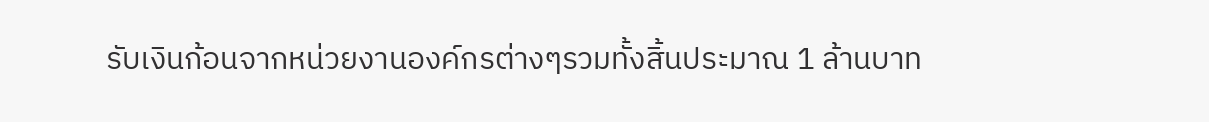รับเงินก้อนจากหน่วยงานองค์กรต่างๆรวมทั้งสิ้นประมาณ 1 ล้านบาท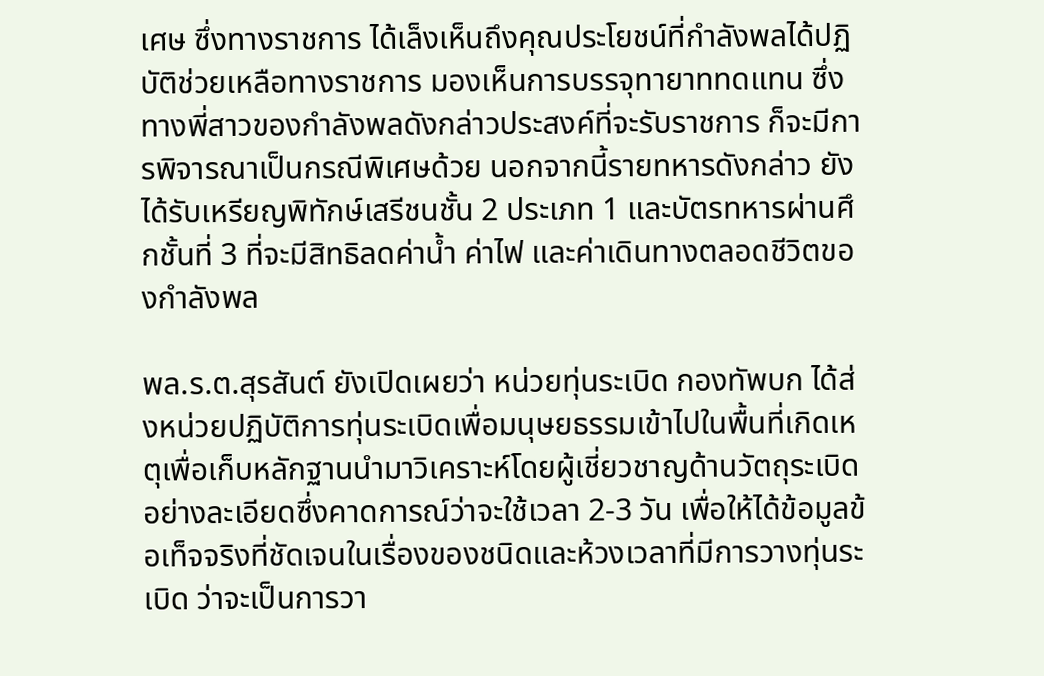เศษ ซึ่งทางราชการ ได้เล็งเห็นถึงคุณประโยชน์ที่กำลังพลได้ปฏิบัติช่วยเหลือทางราชการ มองเห็นการบรรจุทายาททดแทน ซึ่งทางพี่สาวของกำลังพลดังกล่าวประสงค์ที่จะรับราชการ ก็จะมีการพิจารณาเป็นกรณีพิเศษด้วย นอกจากนี้รายทหารดังกล่าว ยังได้รับเหรียญพิทักษ์เสรีชนชั้น 2 ประเภท 1 และบัตรทหารผ่านศึกชั้นที่ 3 ที่จะมีสิทธิลดค่าน้ำ ค่าไฟ และค่าเดินทางตลอดชีวิตของกำลังพล

พล.ร.ต.สุรสันต์ ยังเปิดเผยว่า หน่วยทุ่นระเบิด กองทัพบก ได้ส่งหน่วยปฏิบัติการทุ่นระเบิดเพื่อมนุษยธรรมเข้าไปในพื้นที่เกิดเหตุเพื่อเก็บหลักฐานนำมาวิเคราะห์โดยผู้เชี่ยวชาญด้านวัตถุระเบิดอย่างละเอียดซึ่งคาดการณ์ว่าจะใช้เวลา 2-3 วัน เพื่อให้ได้ข้อมูลข้อเท็จจริงที่ชัดเจนในเรื่องของชนิดและห้วงเวลาที่มีการวางทุ่นระเบิด ว่าจะเป็นการวา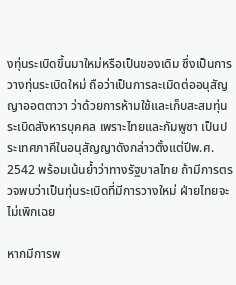งทุ่นระเบิดขึ้นมาใหม่หรือเป็นของเดิม ซึ่งเป็นการวางทุ่นระเบิดใหม่ ถือว่าเป็นการละเมิดต่ออนุสัญญาออตตาวา ว่าด้วยการห้ามใช้และเก็บสะสมทุ่นระเบิดสังหารบุคคล เพราะไทยและกัมพูชา เป็นประเทศภาคีในอนุสัญญาดังกล่าวตั้งแต่ปีพ.ศ. 2542 พร้อมเน้นย้ำว่าทางรัฐบาลไทย ถ้ามีการตรวจพบว่าเป็นทุ่นระเบิดที่มีการวางใหม่ ฝ่ายไทยจะไม่เพิกเฉย

หากมีการพ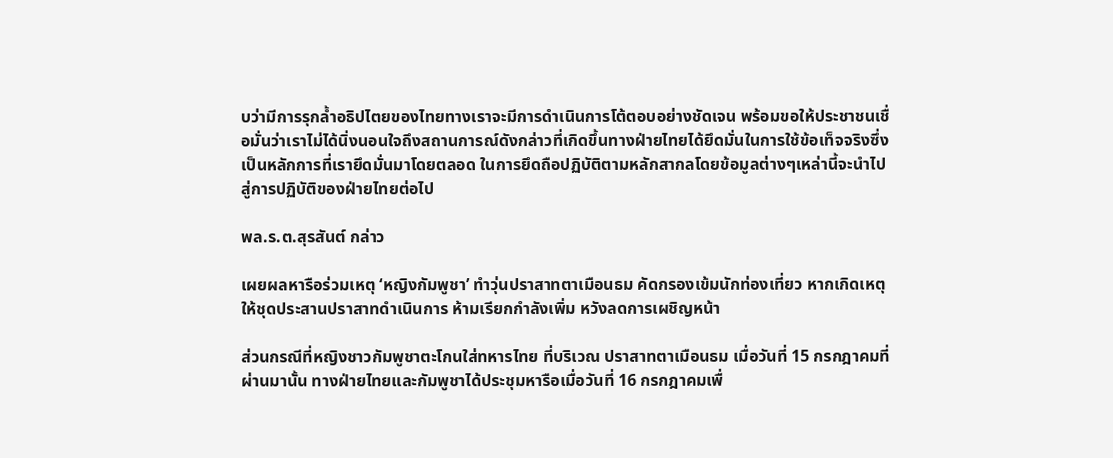บว่ามีการรุกล้ำอธิปไตยของไทยทางเราจะมีการดำเนินการโต้ตอบอย่างชัดเจน พร้อมขอให้ประชาชนเชื่อมั่นว่าเราไม่ได้นิ่งนอนใจถึงสถานการณ์ดังกล่าวที่เกิดขึ้นทางฝ่ายไทยได้ยึดมั่นในการใช้ข้อเท็จจริงซึ่งเป็นหลักการที่เรายึดมั่นมาโดยตลอด ในการยึดถือปฏิบัติตามหลักสากลโดยข้อมูลต่างๆเหล่านี้จะนำไปสู่การปฏิบัติของฝ่ายไทยต่อไป

พล.ร.ต.สุรสันต์ กล่าว

เผยผลหารือร่วมเหตุ ‘หญิงกัมพูชา’ ทำวุ่นปราสาทตาเมือนธม คัดกรองเข้มนักท่องเที่ยว หากเกิดเหตุให้ชุดประสานปราสาทดำเนินการ ห้ามเรียกกำลังเพิ่ม หวังลดการเผชิญหน้า

ส่วนกรณีที่หญิงชาวกัมพูชาตะโกนใส่ทหารไทย ที่บริเวณ ปราสาทตาเมือนธม เมื่อวันที่ 15 กรกฎาคมที่ผ่านมานั้น ทางฝ่ายไทยและกัมพูชาได้ประชุมหารือเมื่อวันที่ 16 กรกฎาคมเพื่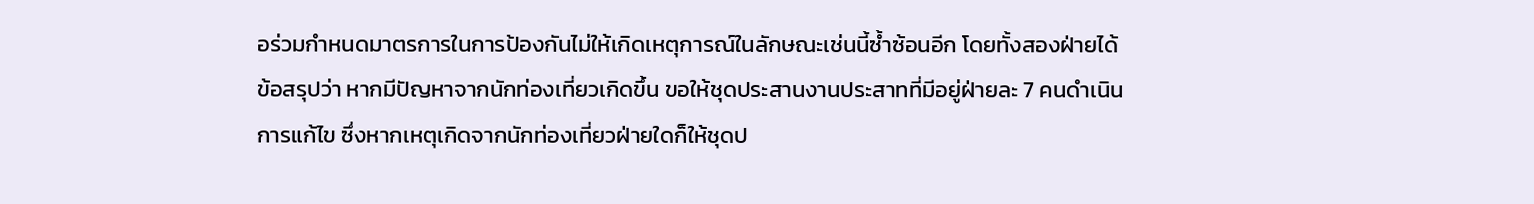อร่วมกำหนดมาตรการในการป้องกันไม่ให้เกิดเหตุการณ์ในลักษณะเช่นนี้ซ้ำซ้อนอีก โดยทั้งสองฝ่ายได้ข้อสรุปว่า หากมีปัญหาจากนักท่องเที่ยวเกิดขึ้น ขอให้ชุดประสานงานประสาทที่มีอยู่ฝ่ายละ 7 คนดำเนินการแก้ไข ซึ่งหากเหตุเกิดจากนักท่องเที่ยวฝ่ายใดก็ให้ชุดป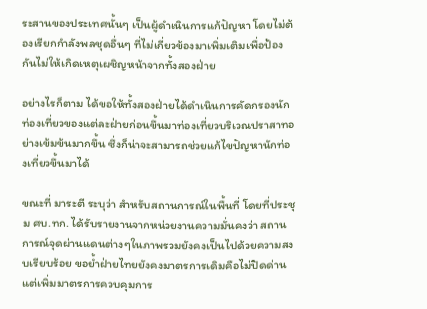ระสานของประเทศนั้นๆ เป็นผู้ดำเนินการแก้ปัญหา โดยไม่ต้องเรียกกำลังพลชุดอื่นๆ ที่ไม่เกี่ยวข้องมาเพิ่มเติมเพื่อป้องกันไม่ให้เกิดเหตุเผชิญหน้าจากทั้งสองฝ่าย

อย่างไรก็ตาม ได้ขอให้ทั้งสองฝ่ายได้ดำเนินการคัดกรองนักท่องเที่ยวของแต่ละฝ่ายก่อนขึ้นมาท่องเที่ยวบริเวณปราสาทอย่างเข้มข้นมากขึ้น ซึ่งก็น่าจะสามารถช่วยแก้ไขปัญหานักท่องเที่ยวขึ้นมาได้

ขณะที่ มาระตี ระบุว่า สำหรับสถานการณ์ในพื้นที่ โดยที่ประชุม ศบ.ทก. ได้รับรายงานจากหน่วยงานความมั่นคงว่า สถานการณ์จุดผ่านแดนต่างๆในภาพรวมยังคงเป็นไปด้วยความสงบเรียบร้อย ขอย้ำฝ่ายไทยยังคงมาตรการเดิมคือไม่ปิดด่าน แต่เพิ่มมาตรการควบคุมการ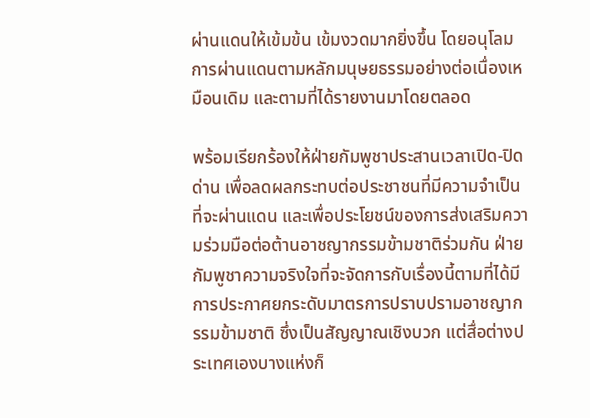ผ่านแดนให้เข้มข้น เข้มงวดมากยิ่งขึ้น โดยอนุโลมการผ่านแดนตามหลักมนุษยธรรมอย่างต่อเนื่องเหมือนเดิม และตามที่ได้รายงานมาโดยตลอด

พร้อมเรียกร้องให้ฝ่ายกัมพูชาประสานเวลาเปิด-ปิดด่าน เพื่อลดผลกระทบต่อประชาชนที่มีความจำเป็นที่จะผ่านแดน และเพื่อประโยชน์ของการส่งเสริมความร่วมมือต่อต้านอาชญากรรมข้ามชาติร่วมกัน ฝ่ายกัมพูชาความจริงใจที่จะจัดการกับเรื่องนี้ตามที่ได้มีการประกาศยกระดับมาตรการปราบปรามอาชญากรรมข้ามชาติ ซึ่งเป็นสัญญาณเชิงบวก แต่สื่อต่างประเทศเองบางแห่งก็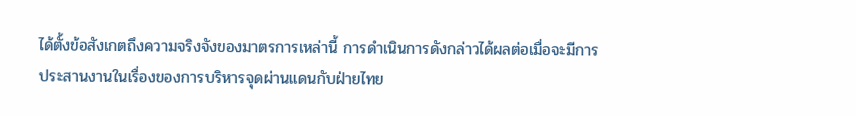ได้ตั้งข้อสังเกตถึงความจริงจังของมาตรการเหล่านี้ การดำเนินการดังกล่าวได้ผลต่อเมื่อจะมีการประสานงานในเรื่องของการบริหารจุดผ่านแดนกับฝ่ายไทย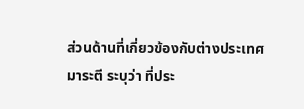ส่วนด้านที่เกี่ยวข้องกับต่างประเทศ มาระตี ระบุว่า ที่ประ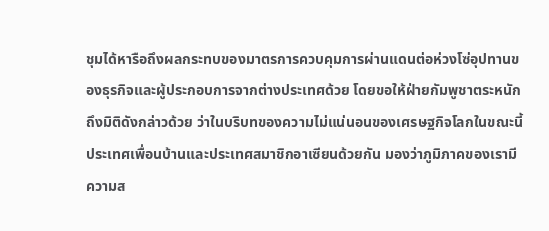ชุมได้หารือถึงผลกระทบของมาตรการควบคุมการผ่านแดนต่อห่วงโซ่อุปทานของธุรกิจและผู้ประกอบการจากต่างประเทศด้วย โดยขอให้ฝ่ายกัมพูชาตระหนักถึงมิติดังกล่าวด้วย ว่าในบริบทของความไม่แน่นอนของเศรษฐกิจโลกในขณะนี้ประเทศเพื่อนบ้านและประเทศสมาชิกอาเซียนด้วยกัน มองว่าภูมิภาคของเรามีความส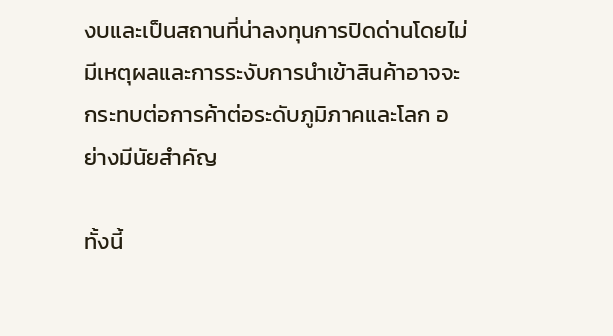งบและเป็นสถานที่น่าลงทุนการปิดด่านโดยไม่มีเหตุผลและการระงับการนำเข้าสินค้าอาจจะกระทบต่อการค้าต่อระดับภูมิภาคและโลก อย่างมีนัยสำคัญ

ทั้งนี้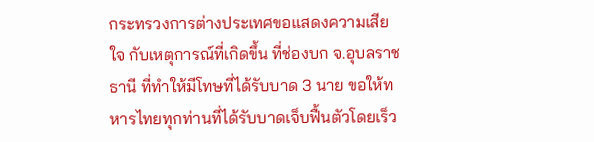กระทรวงการต่างประเทศขอแสดงความเสียใจ กับเหตุการณ์ที่เกิดขึ้น ที่ช่องบก จ.อุบลราชธานี ที่ทำให้มีโทษที่ได้รับบาด 3 นาย ขอให้ทหารไทยทุกท่านที่ได้รับบาดเจ็บฟื้นตัวโดยเร็ว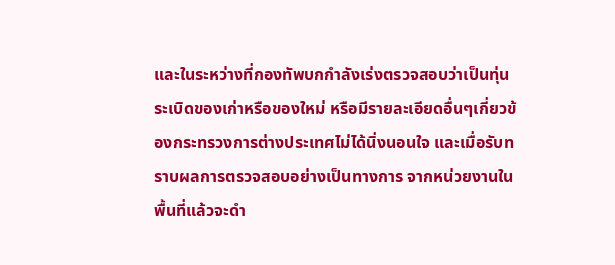และในระหว่างที่กองทัพบกกำลังเร่งตรวจสอบว่าเป็นทุ่นระเบิดของเก่าหรือของใหม่ หรือมีรายละเอียดอื่นๆเกี่ยวข้องกระทรวงการต่างประเทศไม่ได้นิ่งนอนใจ และเมื่อรับทราบผลการตรวจสอบอย่างเป็นทางการ จากหน่วยงานในพื้นที่แล้วจะดำ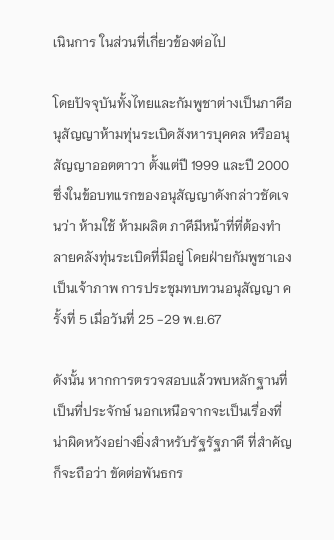เนินการ ในส่วนที่เกี่ยวข้องต่อไป

โดยปัจจุบันทั้งไทยและกัมพูชาต่างเป็นภาคีอนุสัญญาห้ามทุ่นระเบิดสังหารบุคคล หรืออนุสัญญาออตตาวา ตั้งแต่ปี 1999 และปี 2000 ซึ่งในข้อบทแรกของอนุสัญญาดังกล่าวชัดเจนว่า ห้ามใช้ ห้ามผลิต ภาคีมีหน้าที่ที่ต้องทำลายคลังทุ่นระเบิดที่มีอยู่ โดยฝ่ายกัมพูชาเองเป็นเจ้าภาพ การประชุมทบทวนอนุสัญญา ครั้งที่ 5 เมื่อวันที่ 25 -29 พ.ย.67

ดังนั้น หากการตรวจสอบแล้วพบหลักฐานที่เป็นที่ประจักษ์ นอกเหนือจากจะเป็นเรื่องที่น่าผิดหวังอย่างยิ่งสำหรับรัฐรัฐภาคี ที่สำคัญก็จะถือว่า ขัดต่อพันธกร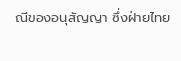ณีของอนุสัญญา ซึ่งฝ่ายไทย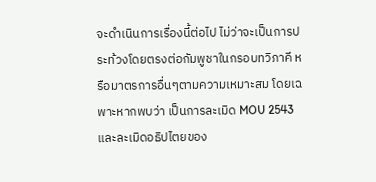จะดำเนินการเรื่องนี้ต่อไป ไม่ว่าจะเป็นการประท้วงโดยตรงต่อกัมพูชาในกรอบทวิภาคี หรือมาตรการอื่นๆตามความเหมาะสม โดยเฉพาะหากพบว่า เป็นการละเมิด MOU 2543 และละเมิดอธิปไตยของ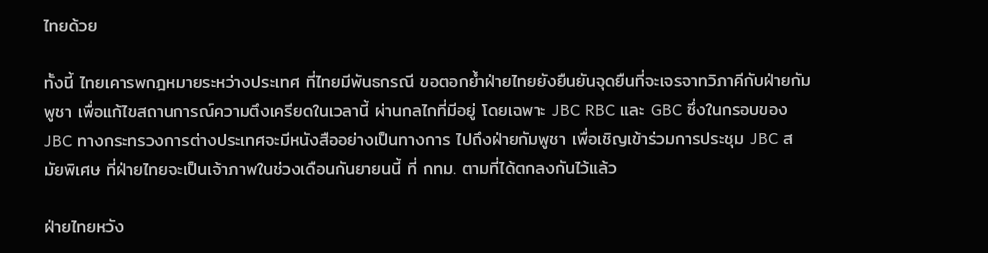ไทยด้วย

ทั้งนี้ ไทยเคารพกฎหมายระหว่างประเทศ ที่ไทยมีพันธกรณี ขอตอกย้ำฝ่ายไทยยังยืนยันจุดยืนที่จะเจรจาทวิภาคีกับฝ่ายกัมพูชา เพื่อแก้ไขสถานการณ์ความตึงเครียดในเวลานี้ ผ่านกลไกที่มีอยู่ โดยเฉพาะ JBC RBC และ GBC ซึ่งในกรอบของ JBC ทางกระทรวงการต่างประเทศจะมีหนังสืออย่างเป็นทางการ ไปถึงฝ่ายกัมพูชา เพื่อเชิญเข้าร่วมการประชุม JBC สมัยพิเศษ ที่ฝ่ายไทยจะเป็นเจ้าภาพในช่วงเดือนกันยายนนี้ ที่ กทม. ตามที่ได้ตกลงกันไว้แล้ว

ฝ่ายไทยหวัง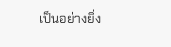เป็นอย่างยิ่ง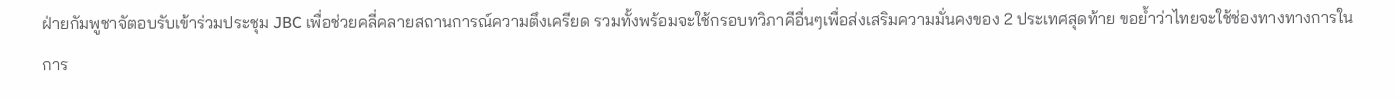ฝ่ายกัมพูชาจัตอบรับเข้าร่วมประชุม JBC เพื่อช่วยคลี่คลายสถานการณ์ความตึงเครียด รวมทั้งพร้อมจะใช้กรอบทวิภาคีอื่นๆเพื่อส่งเสริมความมั่นคงของ 2 ประเทศสุดท้าย ขอย้ำว่าไทยจะใช้ช่องทางทางการในการ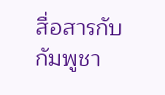สื่อสารกับกัมพูชา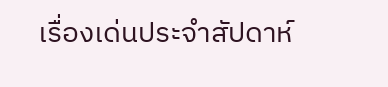เรื่องเด่นประจำสัปดาห์